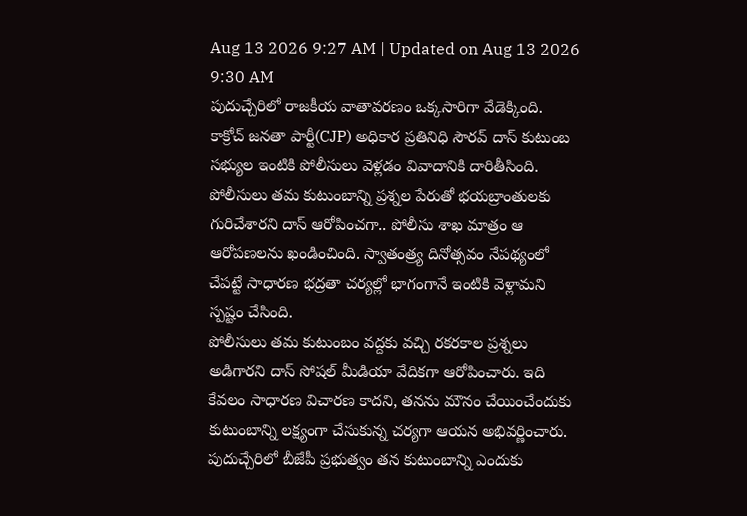Aug 13 2026 9:27 AM | Updated on Aug 13 2026 9:30 AM
పుదుచ్చేరిలో రాజకీయ వాతావరణం ఒక్కసారిగా వేడెక్కింది. కాక్రోచ్ జనతా పార్టీ(CJP) అధికార ప్రతినిధి సౌరవ్ దాస్ కుటుంబ సభ్యుల ఇంటికి పోలీసులు వెళ్లడం వివాదానికి దారితీసింది. పోలీసులు తమ కుటుంబాన్ని ప్రశ్నల పేరుతో భయబ్రాంతులకు గురిచేశారని దాస్ ఆరోపించగా.. పోలీసు శాఖ మాత్రం ఆ ఆరోపణలను ఖండించింది. స్వాతంత్ర్య దినోత్సవం నేపథ్యంలో చేపట్టే సాధారణ భద్రతా చర్యల్లో భాగంగానే ఇంటికి వెళ్లామని స్పష్టం చేసింది.
పోలీసులు తమ కుటుంబం వద్దకు వచ్చి రకరకాల ప్రశ్నలు అడిగారని దాస్ సోషల్ మీడియా వేదికగా ఆరోపించారు. ఇది కేవలం సాధారణ విచారణ కాదని, తనను మౌనం చేయించేందుకు కుటుంబాన్ని లక్ష్యంగా చేసుకున్న చర్యగా ఆయన అభివర్ణించారు. పుదుచ్చేరిలో బీజేపీ ప్రభుత్వం తన కుటుంబాన్ని ఎందుకు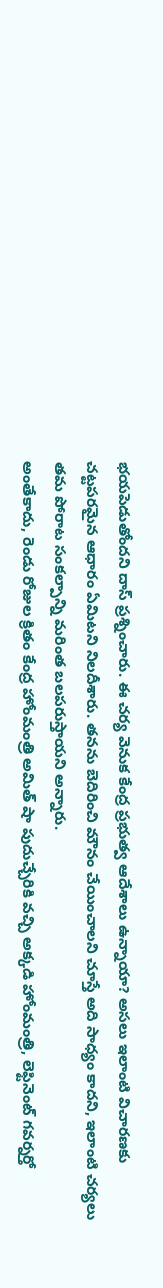భయపెడుతోందని దాస్ ప్రశ్నించారు. ఈ చర్య వెనుక కేంద్ర ప్రభుత్వ ఆదేశాలు ఉన్నాయా? అసలు ఇలాంటి విచారణకు చట్టపరమైన ఆధారం ఏమిటని నిలదీశారు. తనను బెదిరించి మౌనం చేయించాలని చూస్తే అది సాధ్యం కాదని, ఇలాంటి చర్యలు తమ పోరాట సంకల్పాన్ని మరింత బలపరుస్తాయని అన్నారు.
అంతేకాదు, రెండు రోజుల క్రితం కేంద్ర హోంమంత్రి అమిత్ షా పుదుచ్చేరికి వచ్చి అక్కడి హోంమంత్రి, లెఫ్టినెంట్ గవర్నర్తో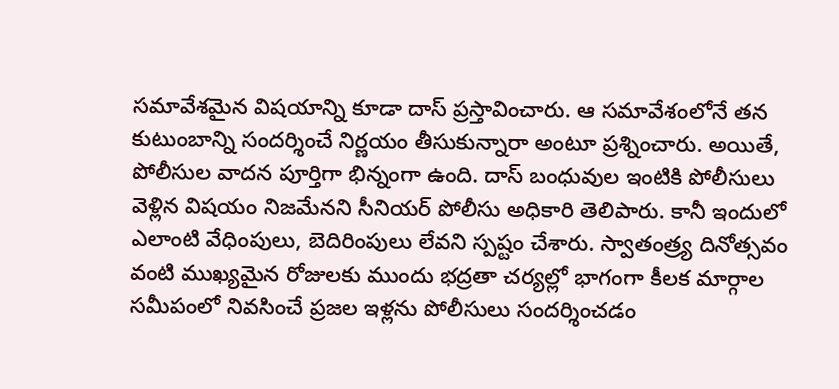సమావేశమైన విషయాన్ని కూడా దాస్ ప్రస్తావించారు. ఆ సమావేశంలోనే తన కుటుంబాన్ని సందర్శించే నిర్ణయం తీసుకున్నారా అంటూ ప్రశ్నించారు. అయితే, పోలీసుల వాదన పూర్తిగా భిన్నంగా ఉంది. దాస్ బంధువుల ఇంటికి పోలీసులు వెళ్లిన విషయం నిజమేనని సీనియర్ పోలీసు అధికారి తెలిపారు. కానీ ఇందులో ఎలాంటి వేధింపులు, బెదిరింపులు లేవని స్పష్టం చేశారు. స్వాతంత్ర్య దినోత్సవం వంటి ముఖ్యమైన రోజులకు ముందు భద్రతా చర్యల్లో భాగంగా కీలక మార్గాల సమీపంలో నివసించే ప్రజల ఇళ్లను పోలీసులు సందర్శించడం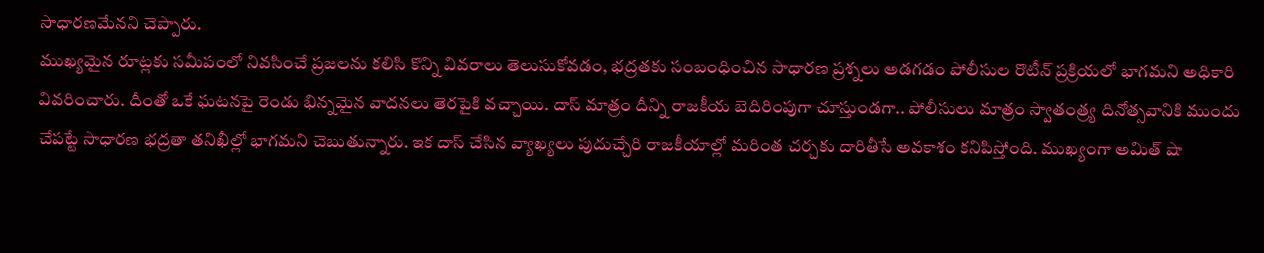సాధారణమేనని చెప్పారు.
ముఖ్యమైన రూట్లకు సమీపంలో నివసించే ప్రజలను కలిసి కొన్ని వివరాలు తెలుసుకోవడం, భద్రతకు సంబంధించిన సాధారణ ప్రశ్నలు అడగడం పోలీసుల రొటీన్ ప్రక్రియలో భాగమని అధికారి వివరించారు. దీంతో ఒకే ఘటనపై రెండు భిన్నమైన వాదనలు తెరపైకి వచ్చాయి. దాస్ మాత్రం దీన్ని రాజకీయ బెదిరింపుగా చూస్తుండగా.. పోలీసులు మాత్రం స్వాతంత్ర్య దినోత్సవానికి ముందు చేపట్టే సాధారణ భద్రతా తనిఖీల్లో భాగమని చెబుతున్నారు. ఇక దాస్ చేసిన వ్యాఖ్యలు పుదుచ్చేరి రాజకీయాల్లో మరింత చర్చకు దారితీసే అవకాశం కనిపిస్తోంది. ముఖ్యంగా అమిత్ షా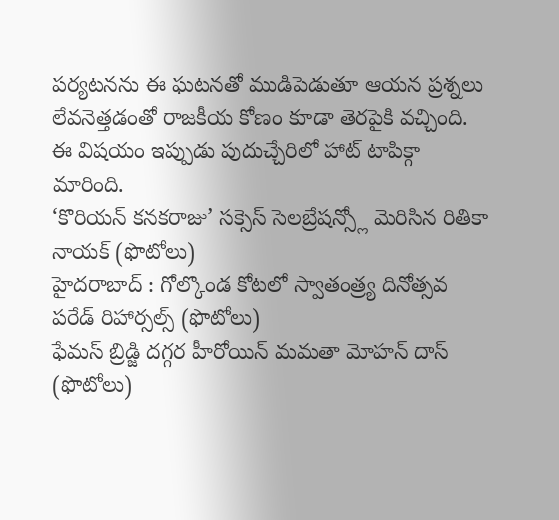పర్యటనను ఈ ఘటనతో ముడిపెడుతూ ఆయన ప్రశ్నలు లేవనెత్తడంతో రాజకీయ కోణం కూడా తెరపైకి వచ్చింది. ఈ విషయం ఇప్పుడు పుదుచ్చేరిలో హాట్ టాపిక్గా మారింది.
‘కొరియన్ కనకరాజు’ సక్సెస్ సెలబ్రేషన్స్లో మెరిసిన రితికా నాయక్ (ఫొటోలు)
హైదరాబాద్ : గోల్కొండ కోటలో స్వాతంత్ర్య దినోత్సవ పరేడ్ రిహార్సల్స్ (ఫొటోలు)
ఫేమస్ బ్రిడ్జి దగ్గర హీరోయిన్ మమతా మోహన్ దాస్ (ఫొటోలు)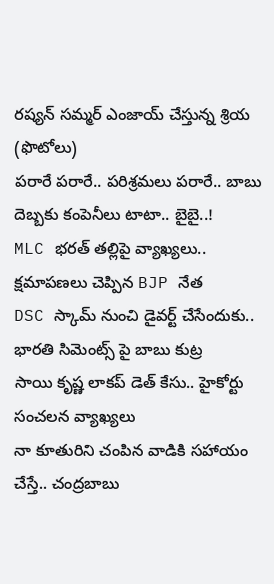రష్యన్ సమ్మర్ ఎంజాయ్ చేస్తున్న శ్రియ (ఫొటోలు)
పరారే పరారే.. పరిశ్రమలు పరారే.. బాబు దెబ్బకు కంపెనీలు టాటా.. బైబై..!
MLC భరత్ తల్లిపై వ్యాఖ్యలు.. క్షమాపణలు చెప్పిన BJP నేత
DSC స్కామ్ నుంచి డైవర్ట్ చేసేందుకు.. భారతి సిమెంట్స్ పై బాబు కుట్ర
సాయి కృష్ణ లాకప్ డెత్ కేసు.. హైకోర్టు సంచలన వ్యాఖ్యలు
నా కూతురిని చంపిన వాడికి సహాయం చేస్తే.. చంద్రబాబు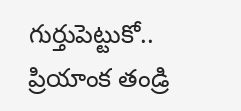గుర్తుపెట్టుకో.. ప్రియాంక తండ్రి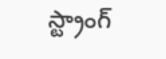స్ట్రాంగ్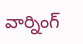వార్నింగ్